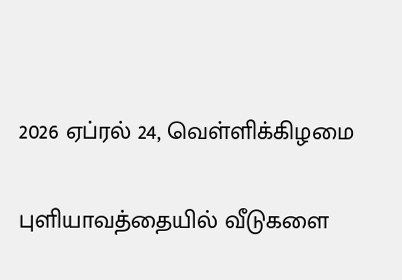2026 ஏப்ரல் 24, வெள்ளிக்கிழமை

புளியாவத்தையில் வீடுகளை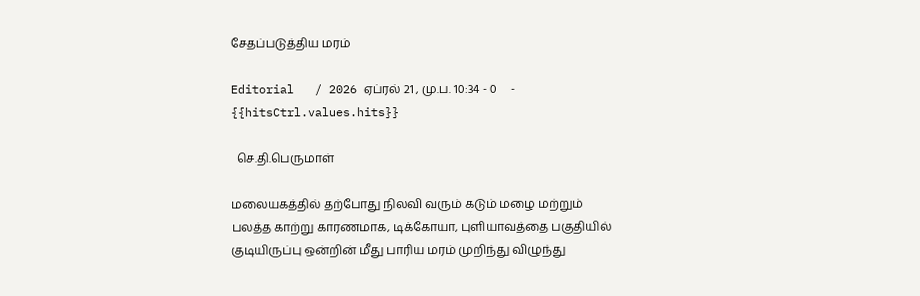சேதப்படுத்திய மரம்

Editorial   / 2026 ஏப்ரல் 21 , மு.ப. 10:34 - 0     - {{hitsCtrl.values.hits}}

  செ.தி.பெருமாள்

மலையகத்தில் தற்போது நிலவி வரும் கடும் மழை மற்றும் பலத்த காற்று காரணமாக, டிக்கோயா, புளியாவத்தை பகுதியில் குடியிருப்பு ஒன்றின் மீது பாரிய மரம் முறிந்து விழுந்து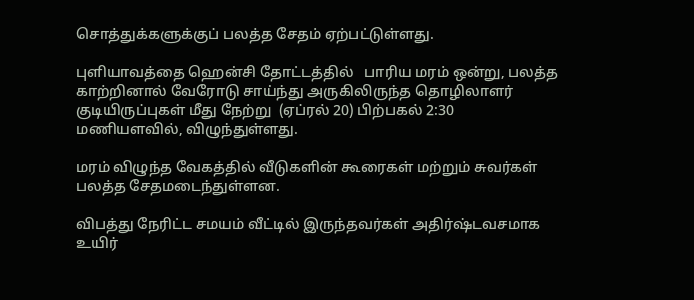சொத்துக்களுக்குப் பலத்த சேதம் ஏற்பட்டுள்ளது.

புளியாவத்தை ஹென்சி தோட்டத்தில்   பாரிய மரம் ஒன்று, பலத்த காற்றினால் வேரோடு சாய்ந்து அருகிலிருந்த தொழிலாளர் குடியிருப்புகள் மீது நேற்று  (ஏப்ரல் 20) பிற்பகல் 2:30 மணியளவில், விழுந்துள்ளது.

மரம் விழுந்த வேகத்தில் வீடுகளின் கூரைகள் மற்றும் சுவர்கள் பலத்த சேதமடைந்துள்ளன.

விபத்து நேரிட்ட சமயம் வீட்டில் இருந்தவர்கள் அதிர்ஷ்டவசமாக உயிர்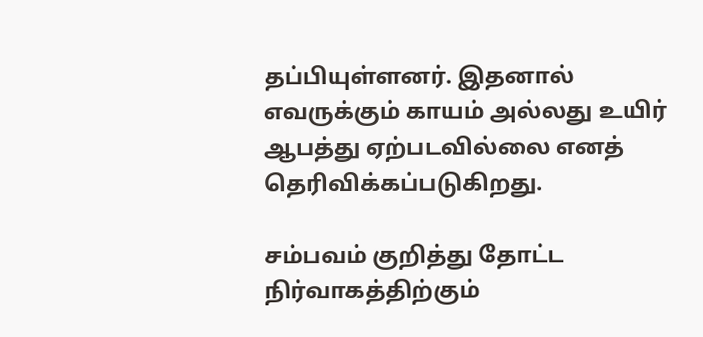தப்பியுள்ளனர். இதனால் எவருக்கும் காயம் அல்லது உயிர் ஆபத்து ஏற்படவில்லை எனத் தெரிவிக்கப்படுகிறது.

சம்பவம் குறித்து தோட்ட நிர்வாகத்திற்கும்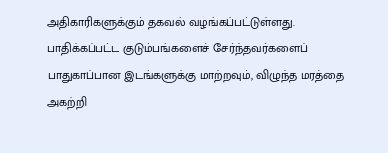அதிகாரிகளுக்கும் தகவல் வழங்கப்பட்டுள்ளது. பாதிக்கப்பட்ட குடும்பங்களைச் சேர்ந்தவர்களைப் பாதுகாப்பான இடங்களுக்கு மாற்றவும், விழுந்த மரத்தை அகற்றி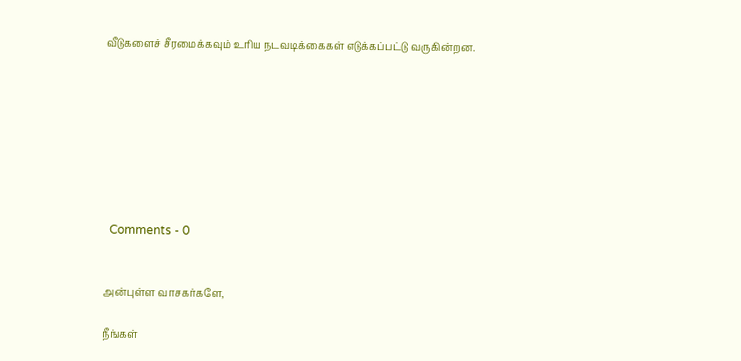வீடுகளைச் சீரமைக்கவும் உரிய நடவடிக்கைகள் எடுக்கப்பட்டு வருகின்றன.








  Comments - 0


அன்புள்ள வாசகர்களே,

நீங்கள்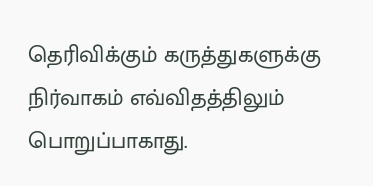தெரிவிக்கும் கருத்துகளுக்கு நிர்வாகம் எவ்விதத்திலும் பொறுப்பாகாது.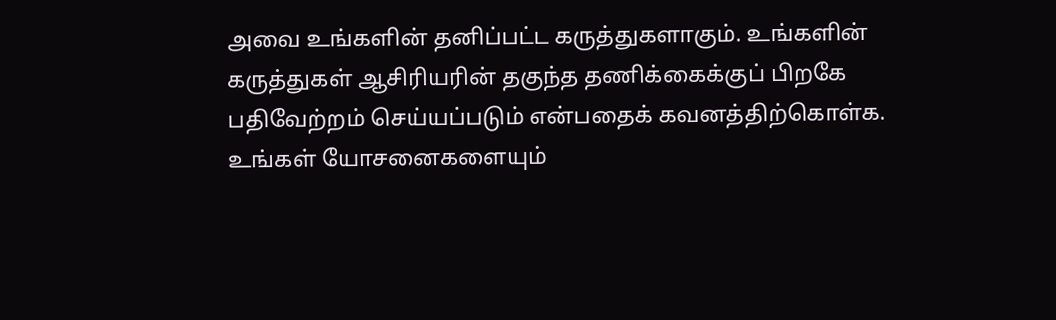அவை உங்களின் தனிப்பட்ட கருத்துகளாகும். உங்களின் கருத்துகள் ஆசிரியரின் தகுந்த தணிக்கைக்குப் பிறகே பதிவேற்றம் செய்யப்படும் என்பதைக் கவனத்திற்கொள்க. உங்கள் யோசனைகளையும்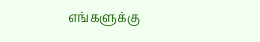எங்களுக்கு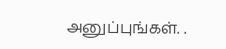அனுப்புங்கள். .